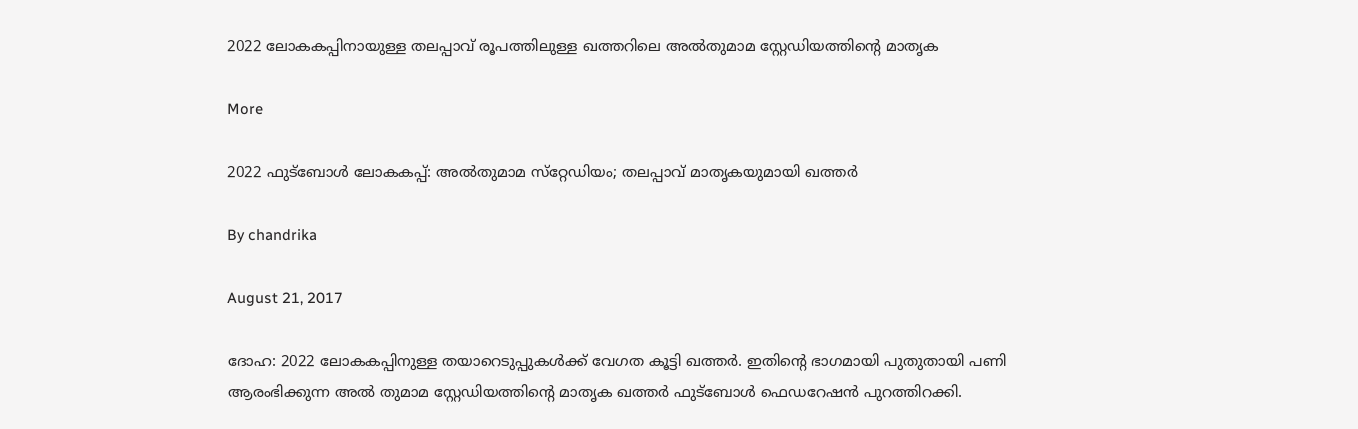2022 ലോകകപ്പിനായുള്ള തലപ്പാവ് രൂപത്തിലുള്ള ഖത്തറിലെ അല്‍തുമാമ സ്റ്റേഡിയത്തിന്റെ മാതൃക

More

2022 ഫുട്‌ബോള്‍ ലോകകപ്പ്: അല്‍തുമാമ സ്‌റ്റേഡിയം; തലപ്പാവ് മാതൃകയുമായി ഖത്തര്‍

By chandrika

August 21, 2017

ദോഹ: 2022 ലോകകപ്പിനുള്ള തയാറെടുപ്പുകള്‍ക്ക് വേഗത കൂട്ടി ഖത്തര്‍. ഇതിന്റെ ഭാഗമായി പുതുതായി പണി ആരംഭിക്കുന്ന അല്‍ തുമാമ സ്റ്റേഡിയത്തിന്റെ മാതൃക ഖത്തര്‍ ഫുട്‌ബോള്‍ ഫെഡറേഷന്‍ പുറത്തിറക്കി.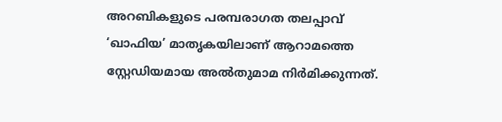അറബികളുടെ പരമ്പരാഗത തലപ്പാവ് ‘ഖാഫിയ’ മാതൃകയിലാണ് ആറാമത്തെ സ്റ്റേഡിയമായ അല്‍തുമാമ നിര്‍മിക്കുന്നത്.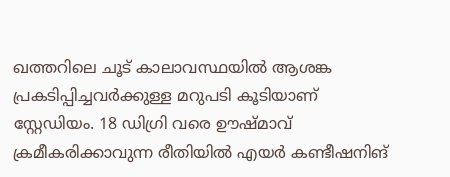ഖത്തറിലെ ചൂട് കാലാവസ്ഥയില്‍ ആശങ്ക പ്രകടിപ്പിച്ചവര്‍ക്കുള്ള മറുപടി കൂടിയാണ് സ്റ്റേഡിയം. 18 ഡിഗ്രി വരെ ഊഷ്മാവ് ക്രമീകരിക്കാവുന്ന രീതിയില്‍ എയര്‍ കണ്ടീഷനിങ്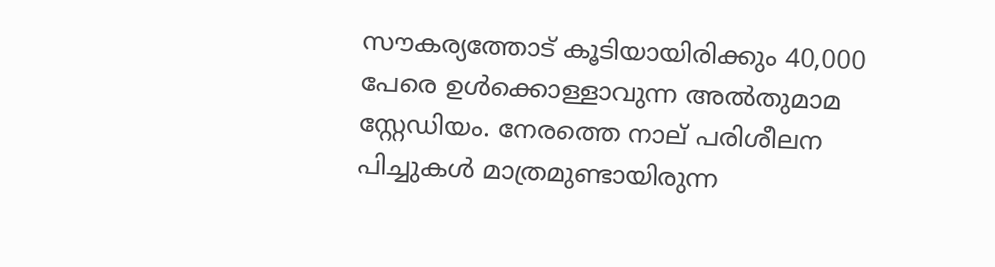സൗകര്യത്തോട് കൂടിയായിരിക്കും 40,000 പേരെ ഉള്‍ക്കൊള്ളാവുന്ന അല്‍തുമാമ സ്റ്റേഡിയം. നേരത്തെ നാല് പരിശീലന പിച്ചുകള്‍ മാത്രമുണ്ടായിരുന്ന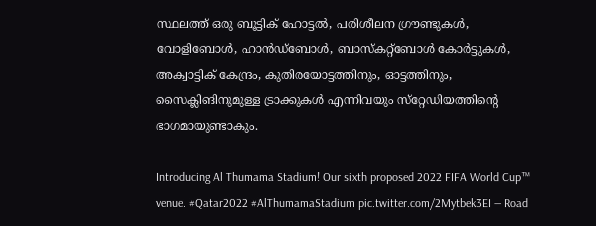സ്ഥലത്ത് ഒരു ബൂട്ടിക് ഹോട്ടല്‍, പരിശീലന ഗ്രൗണ്ടുകള്‍, വോളിബോള്‍, ഹാന്‍ഡ്‌ബോള്‍, ബാസ്‌കറ്റ്‌ബോള്‍ കോര്‍ട്ടുകള്‍, അക്വാട്ടിക് കേന്ദ്രം, കുതിരയോട്ടത്തിനും, ഓട്ടത്തിനും, സൈക്ലിങിനുമുള്ള ട്രാക്കുകള്‍ എന്നിവയും സ്‌റ്റേഡിയത്തിന്റെ ഭാഗമായുണ്ടാകും.

Introducing Al Thumama Stadium! Our sixth proposed 2022 FIFA World Cup™ venue. #Qatar2022 #AlThumamaStadium pic.twitter.com/2Mytbek3EI — Road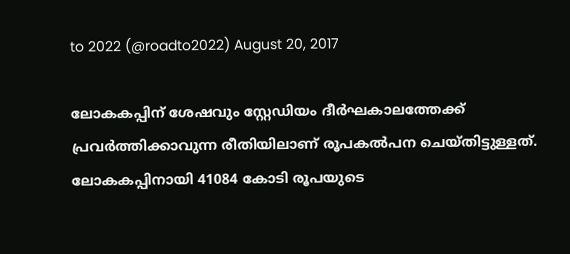to 2022 (@roadto2022) August 20, 2017

ലോകകപ്പിന് ശേഷവും സ്റ്റേഡിയം ദീര്‍ഘകാലത്തേക്ക് പ്രവര്‍ത്തിക്കാവുന്ന രീതിയിലാണ് രൂപകല്‍പന ചെയ്തിട്ടുള്ളത്. ലോകകപ്പിനായി 41084 കോടി രൂപയുടെ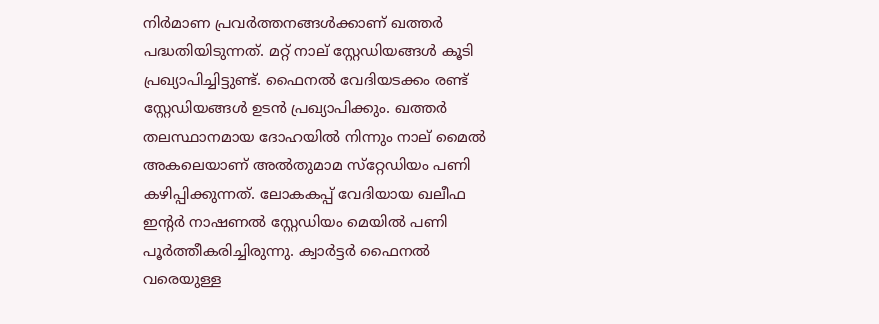നിര്‍മാണ പ്രവര്‍ത്തനങ്ങള്‍ക്കാണ് ഖത്തര്‍ പദ്ധതിയിടുന്നത്. മറ്റ് നാല് സ്റ്റേഡിയങ്ങള്‍ കൂടി പ്രഖ്യാപിച്ചിട്ടുണ്ട്. ഫൈനല്‍ വേദിയടക്കം രണ്ട് സ്റ്റേഡിയങ്ങള്‍ ഉടന്‍ പ്രഖ്യാപിക്കും. ഖത്തര്‍ തലസ്ഥാനമായ ദോഹയില്‍ നിന്നും നാല് മൈല്‍ അകലെയാണ് അല്‍തുമാമ സ്‌റ്റേഡിയം പണി കഴിപ്പിക്കുന്നത്. ലോകകപ്പ് വേദിയായ ഖലീഫ ഇന്റര്‍ നാഷണല്‍ സ്റ്റേഡിയം മെയില്‍ പണി പൂര്‍ത്തീകരിച്ചിരുന്നു. ക്വാര്‍ട്ടര്‍ ഫൈനല്‍ വരെയുള്ള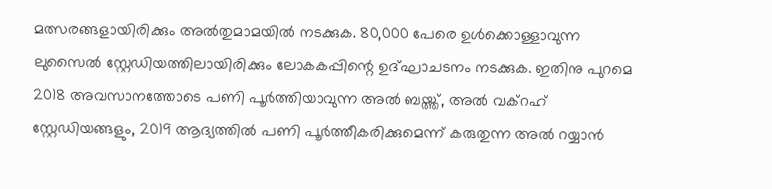മത്സരങ്ങളായിരിക്കും അല്‍തുമാമയില്‍ നടക്കുക. 80,000 പേരെ ഉള്‍ക്കൊള്ളാവുന്ന ലുസൈല്‍ സ്റ്റേഡിയത്തിലായിരിക്കും ലോകകപ്പിന്റെ ഉദ്ഘാചടനം നടക്കുക. ഇതിനു പുറമെ 2018 അവസാനത്തോടെ പണി പൂര്‍ത്തിയാവുന്ന അല്‍ ബയ്ത്ത്, അല്‍ വക്‌റഹ് സ്റ്റേഡിയങ്ങളും, 2019 ആദ്യത്തില്‍ പണി പൂര്‍ത്തീകരിക്കുമെന്ന് കരുതുന്ന അല്‍ റയ്യാന്‍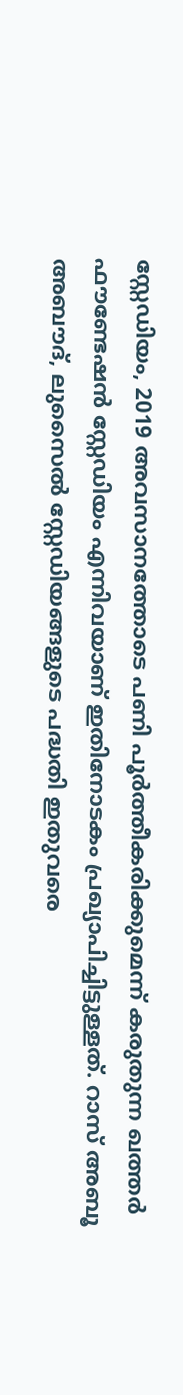സ്റ്റേഡിയം, 2019 അവസാനത്തോടെ പണി പൂര്‍ത്തീകരിക്കുമെന്ന് കരുതുന്ന ഖത്തര്‍ ഫൗണ്ടേഷന്‍ സ്റ്റേഡിയം എന്നിവയാണ് ഇതിനോടകം പ്രഖ്യാപിച്ചിട്ടുള്ളത്. റാസ് അബൂ അബൗദ്, ലുസൈല്‍ സ്റ്റേഡിയങ്ങളുടെ പദ്ധതി ഇതുവരെ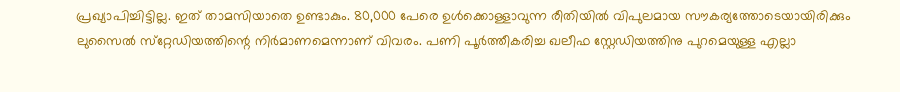പ്രഖ്യാപിച്ചിട്ടില്ല. ഇത് താമസിയാതെ ഉണ്ടാകും. 80,000 പേരെ ഉള്‍ക്കൊള്ളാവുന്ന രീതിയില്‍ വിപുലമായ സൗകര്യത്തോടെയായിരിക്കും ലുസൈല്‍ സ്‌റ്റേഡിയത്തിന്റെ നിര്‍മാണമെന്നാണ് വിവരം. പണി പൂര്‍ത്തീകരിച്ച ഖലീഫ സ്റ്റേഡിയത്തിനു പുറമെയുള്ള എല്ലാ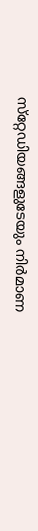സ്‌റ്റേഡിയങ്ങളുടേയും നിര്‍മാണ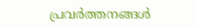പ്രവര്‍ത്തനങ്ങള്‍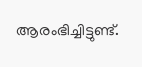ആരംഭിച്ചിട്ടുണ്ട്.